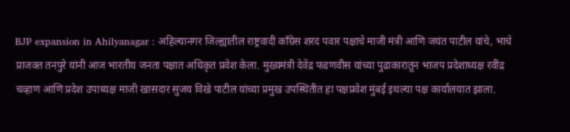BJP expansion in Ahilyanagar : अहिल्यानगर जिल्ह्यातील राष्ट्रवादी काँग्रेस शरद पवार पक्षाचे माजी मंत्री आणि जयंत पाटील यांचे, भाचे प्राजक्त तनपुरे यांनी आज भारतीय जनता पक्षात अधिकृत प्रवेश केला. मुख्यमंत्री देवेंद्र फडणवीस यांच्या पुढाकारातून भाजप प्रदेशाध्यक्ष रवींद्र चव्हाण आणि प्रदेश उपाध्यक्ष माजी खासदार सुजय विखे पाटील यांच्या प्रमुख उपस्थितीत हा पक्षप्रवेश मुंबई इथल्या पक्ष कार्यालयात झाला.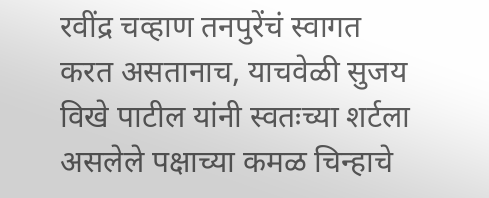रवींद्र चव्हाण तनपुरेंचं स्वागत करत असतानाच, याचवेळी सुजय विखे पाटील यांनी स्वतःच्या शर्टला असलेले पक्षाच्या कमळ चिन्हाचे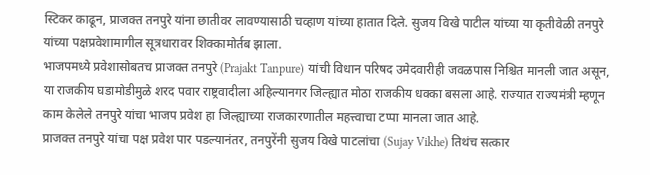स्टिकर काढून, प्राजक्त तनपुरे यांना छातीवर लावण्यासाठी चव्हाण यांच्या हातात दिले. सुजय विखे पाटील यांच्या या कृतीवेळी तनपुरे यांच्या पक्षप्रवेशामागील सूत्रधारावर शिक्कामोर्तब झाला.
भाजपमध्ये प्रवेशासोबतच प्राजक्त तनपुरे (Prajakt Tanpure) यांची विधान परिषद उमेदवारीही जवळपास निश्चित मानली जात असून, या राजकीय घडामोडीमुळे शरद पवार राष्ट्रवादीला अहिल्यानगर जिल्ह्यात मोठा राजकीय धक्का बसला आहे. राज्यात राज्यमंत्री म्हणून काम केलेले तनपुरे यांचा भाजप प्रवेश हा जिल्ह्याच्या राजकारणातील महत्त्वाचा टप्पा मानला जात आहे.
प्राजक्त तनपुरे यांचा पक्ष प्रवेश पार पडल्यानंतर, तनपुरेंनी सुजय विखे पाटलांचा (Sujay Vikhe) तिथंच सत्कार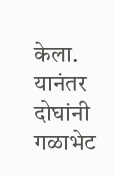केला. यानंतर दोघांनी गळाभेट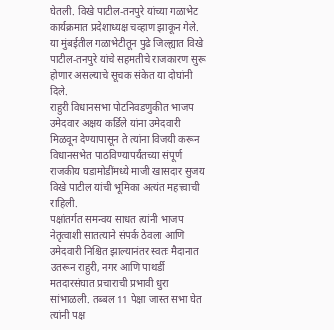घेतली. विखे पाटील-तनपुरे यांच्या गळाभेट कार्यक्रमात प्रदेशाध्यक्ष चव्हाण झाकून गेले. या मुंबईतील गळाभेटीतून पुढे जिल्ह्यात विखे पाटील-तनपुरे यांचे सहमतीचे राजकारण सुरू होणार असल्याचे सूचक संकेत या दोघांनी दिले.
राहुरी विधानसभा पोटनिवडणुकीत भाजप उमेदवार अक्षय कर्डिले यांना उमेदवारी मिळवून देण्यापासून ते त्यांना विजयी करून विधानसभेत पाठविण्यापर्यंतच्या संपूर्ण राजकीय घडामोडींमध्ये माजी खासदार सुजय विखे पाटील यांची भूमिका अत्यंत महत्त्वाची राहिली.
पक्षांतर्गत समन्वय साधत त्यांनी भाजप नेतृत्वाशी सातत्याने संपर्क ठेवला आणि उमेदवारी निश्चित झाल्यानंतर स्वतः मैदानात उतरून राहुरी, नगर आणि पाथर्डी मतदारसंघात प्रचाराची प्रभावी धुरा सांभाळली. तब्बल 11 पेक्षा जास्त सभा घेत त्यांनी पक्ष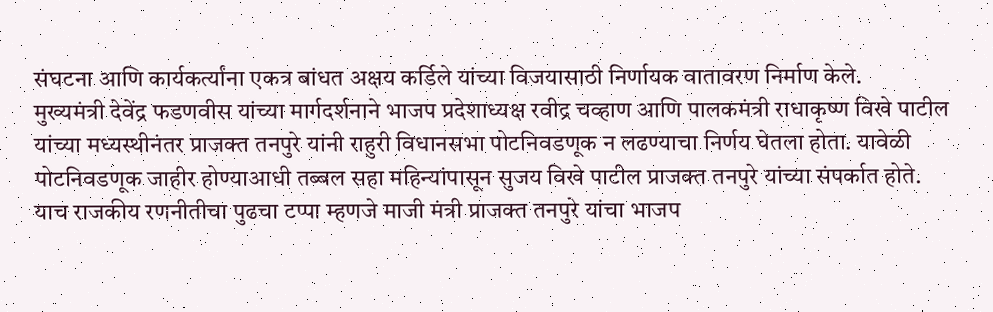संघटना आणि कार्यकर्त्यांना एकत्र बांधत अक्षय कर्डिले यांच्या विजयासाठी निर्णायक वातावरण निर्माण केले.
मुख्यमंत्री देवेंद्र फडणवीस यांच्या मार्गदर्शनाने भाजप प्रदेशाध्यक्ष रवीद्र चव्हाण आणि पालकमंत्री राधाकृष्ण विखे पाटील यांच्या मध्यस्थीनंतर प्राजक्त तनपुरे यांनी राहुरी विधानसभा पोटनिवडणूक न लढण्याचा निर्णय घेतला होता. यावेळी पोटनिवडणूक जाहीर होण्याआधी तब्बल सहा महिन्यांपासून सुजय विखे पाटील प्राजक्त तनपुरे यांच्या संपर्कात होते.
याच राजकीय रणनीतीचा पुढचा टप्पा म्हणजे माजी मंत्री प्राजक्त तनपुरे यांचा भाजप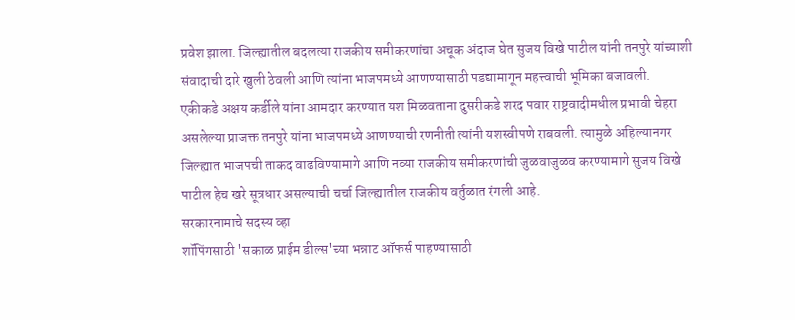प्रवेश झाला. जिल्ह्यातील बदलत्या राजकीय समीकरणांचा अचूक अंदाज घेत सुजय विखे पाटील यांनी तनपुरे यांच्याशी संवादाची दारे खुली ठेवली आणि त्यांना भाजपमध्ये आणण्यासाठी पडद्यामागून महत्त्वाची भूमिका बजावली.
एकीकडे अक्षय कर्डीले यांना आमदार करण्यात यश मिळवताना दुसरीकडे शरद पवार राष्ट्रवादीमधील प्रभावी चेहरा असलेल्या प्राजक्त तनपुरे यांना भाजपमध्ये आणण्याची रणनीती त्यांनी यशस्वीपणे राबवली. त्यामुळे अहिल्यानगर जिल्ह्यात भाजपची ताकद वाढविण्यामागे आणि नव्या राजकीय समीकरणांची जुळवाजुळव करण्यामागे सुजय विखे पाटील हेच खरे सूत्रधार असल्याची चर्चा जिल्ह्यातील राजकीय वर्तुळात रंगली आहे.
सरकारनामाचे सदस्य व्हा
शॉपिंगसाठी 'सकाळ प्राईम डील्स'च्या भन्नाट ऑफर्स पाहण्यासाठी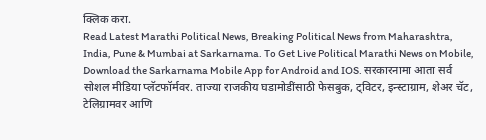क्लिक करा.
Read Latest Marathi Political News, Breaking Political News from Maharashtra, India, Pune & Mumbai at Sarkarnama. To Get Live Political Marathi News on Mobile, Download the Sarkarnama Mobile App for Android and IOS. सरकारनामा आता सर्व सोशल मीडिया प्लॅटफॉर्मवर. ताज्या राजकीय घडामोडींसाठी फेसबुक, ट्विटर, इन्स्टाग्राम, शेअर चॅट, टेलिग्रामवर आणि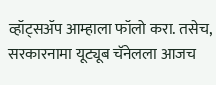व्हॉट्सॲप आम्हाला फॉलो करा. तसेच, सरकारनामा यूट्यूब चॅनेलला आजच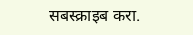सबस्क्राइब करा.